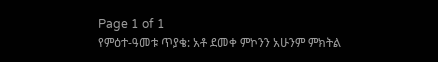Page 1 of 1
የምዕተ-ዓመቱ ጥያቄ: አቶ ደመቀ ምኮንን አሁንም ምክትል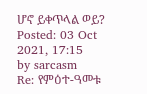ሆኖ ይቀጥላል ወይ?
Posted: 03 Oct 2021, 17:15
by sarcasm
Re: የምዕተ-ዓመቱ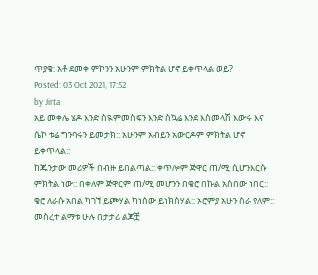ጥያቄ: አቶ ደመቀ ምኮንን አሁንም ምክትል ሆኖ ይቀጥላል ወይ?
Posted: 03 Oct 2021, 17:52
by Jirta
አይ መቀሌ ሄዶ እንድ ስዪምመስፍን እንድ ስኳሬ እንደ እስመላሽ እውሩ እና ሴኮ ቱሬ ግንባሩን ይመታክ:: አሁንም አብይን አውርዶም ምክትል ሆኖ ይቀጥላል::
ከጁንታው መሪዎች በብዙ ይበልጣል:: ቀጥሎም ጅዋር ጠ/ሚ ሲሆንእርሱ ምክትል ነው:: በቀለም ጅዋርም ጠ/ሚ መሆንን በቄሮ በኩል አስበው ነበር:: ቄሮ ለራሱ አበል ካገኘ ይጮሃል ካነሰው ይነክስሃል:: ኦሮምያ አሁን ስራ የለም:: መስረተ ልማቱ ሁሉ በታታሪ ልጆቿ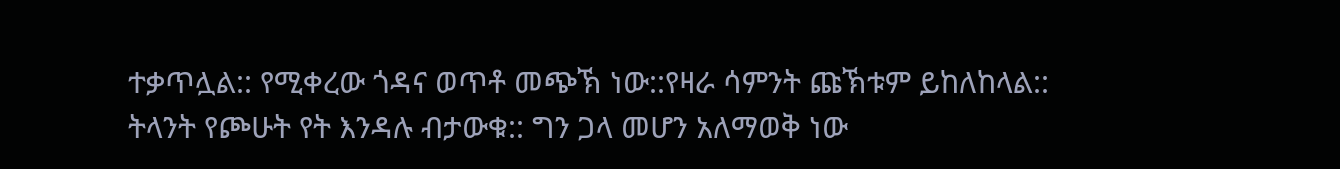ተቃጥሏል:: የሚቀረው ጎዳና ወጥቶ መጭኽ ነው::የዛራ ሳምንት ጩኽቱም ይከለከላል::
ትላንት የጮሁት የት እንዳሉ ብታውቁ:: ግን ጋላ መሆን አለማወቅ ነው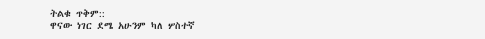ትልቁ ጥቅም::
ዋናው ነገር ደሜ አሁንም ካለ ሦስተኛ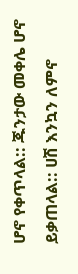ሆኖ የቀጥላል:: ጁንታው መቀሌ ሆኖ ይቃጠላል:: ሀሽ እንኳን ለምኖ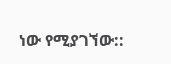ነው የሚያገኘው::